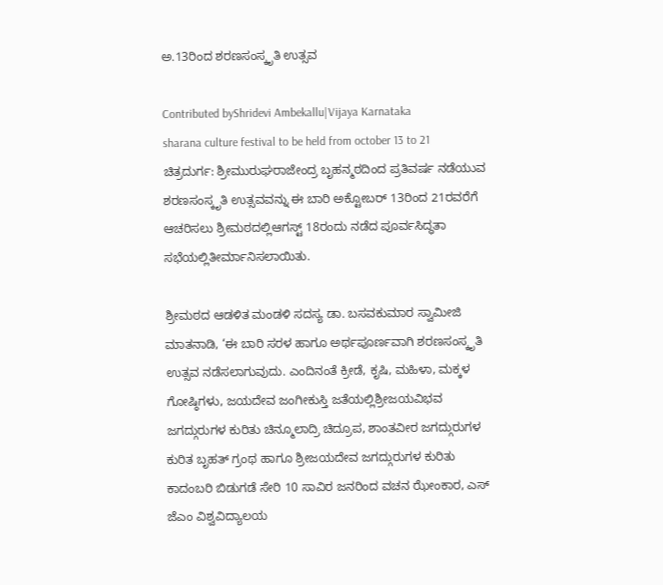ಅ.13ರಿಂದ ಶರಣಸಂಸ್ಕೃತಿ ಉತ್ಸವ

Contributed byShridevi Ambekallu|Vijaya Karnataka
sharana culture festival to be held from october 13 to 21
ಚಿತ್ರದುರ್ಗ: ಶ್ರೀಮುರುಘರಾಜೇಂದ್ರ ಬೃಹನ್ಮಠದಿಂದ ಪ್ರತಿವರ್ಷ ನಡೆಯುವ ಶರಣಸಂಸ್ಕೃತಿ ಉತ್ಸವವನ್ನು ಈ ಬಾರಿ ಅಕ್ಟೋಬರ್ 13ರಿಂದ 21ರವರೆಗೆ ಆಚರಿಸಲು ಶ್ರೀಮಠದಲ್ಲಿಆಗಸ್ಟ್ 18ರಂದು ನಡೆದ ಪೂರ್ವಸಿದ್ಧತಾ ಸಭೆಯಲ್ಲಿತೀರ್ಮಾನಿಸಲಾಯಿತು.

ಶ್ರೀಮಠದ ಆಡಳಿತ ಮಂಡಳಿ ಸದಸ್ಯ ಡಾ. ಬಸವಕುಮಾರ ಸ್ವಾಮೀಜಿ ಮಾತನಾಡಿ, ‘ಈ ಬಾರಿ ಸರಳ ಹಾಗೂ ಅರ್ಥಪೂರ್ಣವಾಗಿ ಶರಣಸಂಸ್ಕೃತಿ ಉತ್ಸವ ನಡೆಸಲಾಗುವುದು. ಎಂದಿನಂತೆ ಕ್ರೀಡೆ, ಕೃಷಿ, ಮಹಿಳಾ, ಮಕ್ಕಳ ಗೋಷ್ಠಿಗಳು, ಜಯದೇವ ಜಂಗೀಕುಸ್ತಿ ಜತೆಯಲ್ಲಿಶ್ರೀಜಯವಿಭವ ಜಗದ್ಗುರುಗಳ ಕುರಿತು ಚಿನ್ಮೂಲಾದ್ರಿ ಚಿದ್ರೂಪ, ಶಾಂತವೀರ ಜಗದ್ಗುರುಗಳ ಕುರಿತ ಬೃಹತ್ ಗ್ರಂಥ ಹಾಗೂ ಶ್ರೀಜಯದೇವ ಜಗದ್ಗುರುಗಳ ಕುರಿತು ಕಾದಂಬರಿ ಬಿಡುಗಡೆ ಸೇರಿ 10 ಸಾವಿರ ಜನರಿಂದ ವಚನ ಝೇಂಕಾರ, ಎಸ್ ಜೆಎಂ ವಿಶ್ವವಿದ್ಯಾಲಯ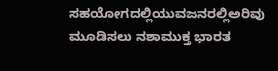ಸಹಯೋಗದಲ್ಲಿಯುವಜನರಲ್ಲಿಅರಿವು ಮೂಡಿಸಲು ನಶಾಮುಕ್ತ ಭಾರತ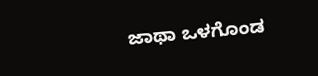ಜಾಥಾ ಒಳಗೊಂಡ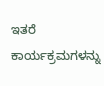ಇತರೆ ಕಾರ್ಯಕ್ರಮಗಳನ್ನು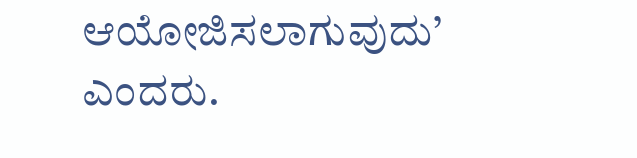ಆಯೋಜಿಸಲಾಗುವುದು’ ಎಂದರು.